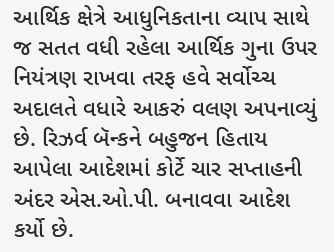આર્થિક ક્ષેત્રે આધુનિકતાના વ્યાપ સાથે જ સતત વધી રહેલા આર્થિક ગુના ઉપર નિયંત્રણ રાખવા તરફ હવે સર્વોચ્ચ અદાલતે વધારે આકરું વલણ અપનાવ્યું છે. રિઝર્વ બૅન્કને બહુજન હિતાય આપેલા આદેશમાં કોર્ટે ચાર સપ્તાહની અંદર એસ.ઓ.પી. બનાવવા આદેશ કર્યો છે.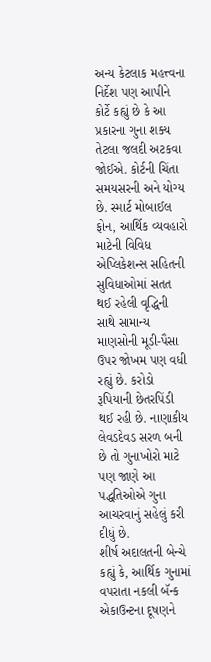અન્ય કેટલાક મહત્ત્વના નિર્દેશ પણ આપીને કોર્ટે કહ્યું છે કે આ પ્રકારના ગુના શક્ય તેટલા જલદી અટકવા જોઈએ. કોર્ટની ચિંતા સમયસરની અને યોગ્ય છે. સ્માર્ટ મોબાઈલ ફોન, આર્થિક વ્યવહારો માટેની વિવિધ એપ્લિકેશન્સ સહિતની સુવિધાઓમાં સતત થઈ રહેલી વૃદ્ધિની સાથે સામાન્ય માણસોની મૂડી-પૈસા ઉપર જોખમ પણ વધી રહ્યું છે. કરોડો રૂપિયાની છેતરપિંડી થઈ રહી છે. નાણાકીય લેવડદેવડ સરળ બની છે તો ગુનાખોરો માટે પણ જાણે આ પદ્ધતિઓએ ગુના આચરવાનું સહેલું કરી દીધું છે.
શીર્ષ અદાલતની બેન્ચે કહ્યું કે, આર્થિક ગુનામાં વપરાતા નકલી બૅન્ક
એકાઉન્ટના દૂષણને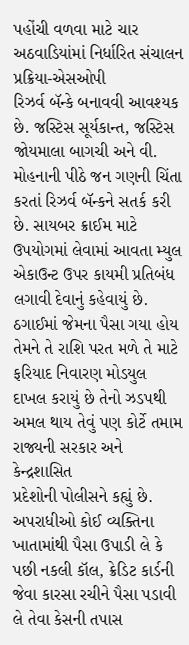પહોંચી વળવા માટે ચાર અઠવાડિયાંમાં નિર્ધારિત સંચાલન પ્રક્રિયા-એસઓપી
રિઝર્વ બૅન્કે બનાવવી આવશ્યક છે. જસ્ટિસ સૂર્યકાન્ત, જસ્ટિસ જોયમાલા બાગચી અને વી.
મોહનાની પીઠે જન ગણની ચિંતા કરતાં રિઝર્વ બૅન્કને સતર્ક કરી છે. સાયબર ક્રાઈમ માટે
ઉપયોગમાં લેવામાં આવતા મ્યુલ એકાઉન્ટ ઉપર કાયમી પ્રતિબંધ લગાવી દેવાનું કહેવાયું છે.
ઠગાઈમાં જેમના પૈસા ગયા હોય તેમને તે રાશિ પરત મળે તે માટે ફરિયાદ નિવારણ મોડયુલ
દાખલ કરાયું છે તેનો ઝડપથી અમલ થાય તેવું પણ કોર્ટે તમામ રાજ્યની સરકાર અને કેન્દ્રશાસિત
પ્રદેશોની પોલીસને કહ્યું છે.
અપરાધીઓ કોઈ વ્યક્તિના ખાતામાંથી પૈસા ઉપાડી લે કે પછી નકલી કૉલ, ક્રેડિટ કાર્ડની
જેવા કારસા રચીને પૈસા પડાવી લે તેવા કેસની તપાસ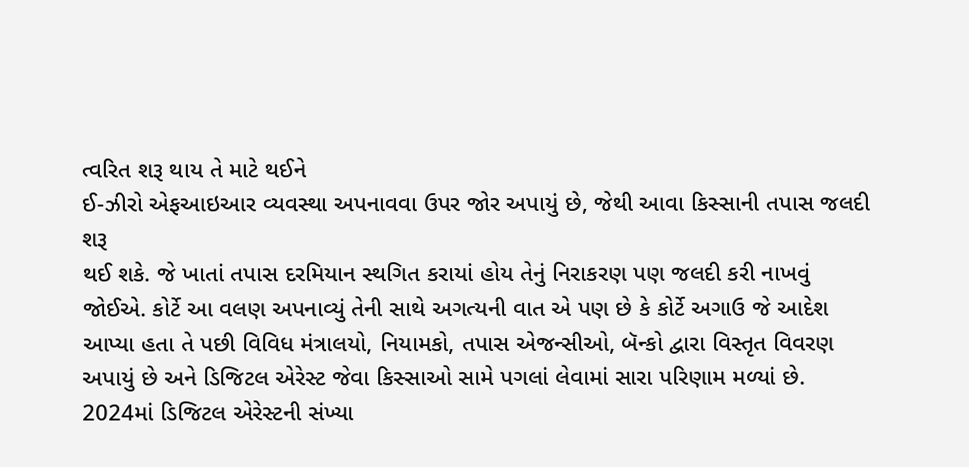ત્વરિત શરૂ થાય તે માટે થઈને
ઈ-ઝીરો એફઆઇઆર વ્યવસ્થા અપનાવવા ઉપર જોર અપાયું છે, જેથી આવા કિસ્સાની તપાસ જલદી શરૂ
થઈ શકે. જે ખાતાં તપાસ દરમિયાન સ્થગિત કરાયાં હોય તેનું નિરાકરણ પણ જલદી કરી નાખવું
જોઈએ. કોર્ટે આ વલણ અપનાવ્યું તેની સાથે અગત્યની વાત એ પણ છે કે કોર્ટે અગાઉ જે આદેશ
આપ્યા હતા તે પછી વિવિધ મંત્રાલયો, નિયામકો, તપાસ એજન્સીઓ, બૅન્કો દ્વારા વિસ્તૃત વિવરણ
અપાયું છે અને ડિજિટલ એરેસ્ટ જેવા કિસ્સાઓ સામે પગલાં લેવામાં સારા પરિણામ મળ્યાં છે.
2024માં ડિજિટલ એરેસ્ટની સંખ્યા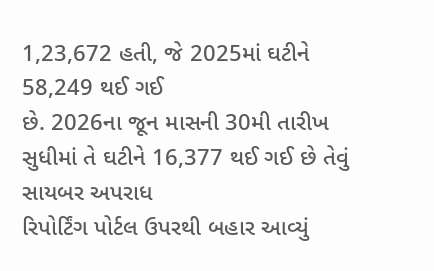1,23,672 હતી, જે 2025માં ઘટીને 58,249 થઈ ગઈ
છે. 2026ના જૂન માસની 30મી તારીખ સુધીમાં તે ઘટીને 16,377 થઈ ગઈ છે તેવું સાયબર અપરાધ
રિપોર્ટિંગ પોર્ટલ ઉપરથી બહાર આવ્યું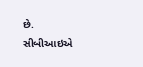છે. સીબીઆઇએ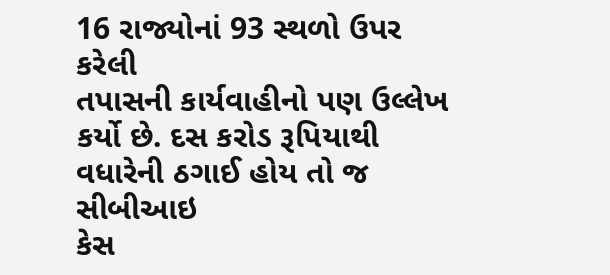16 રાજ્યોનાં 93 સ્થળો ઉપર કરેલી
તપાસની કાર્યવાહીનો પણ ઉલ્લેખ કર્યો છે. દસ કરોડ રૂપિયાથી વધારેની ઠગાઈ હોય તો જ સીબીઆઇ
કેસ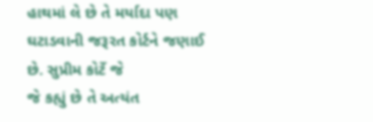હાથમાં લે છે તે મર્યાદા પણ ઘટાડવાની જરૂરત કોર્ટને જણાઈ છે. સુપ્રીમ કોર્ટે જે
જે કહ્યું છે તે અત્યંત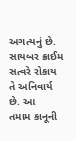અગત્યનું છે. સાયબર ક્રાઈમ સત્વરે રોકાય તે અનિવાર્ય છે. આ
તમામ કાનૂની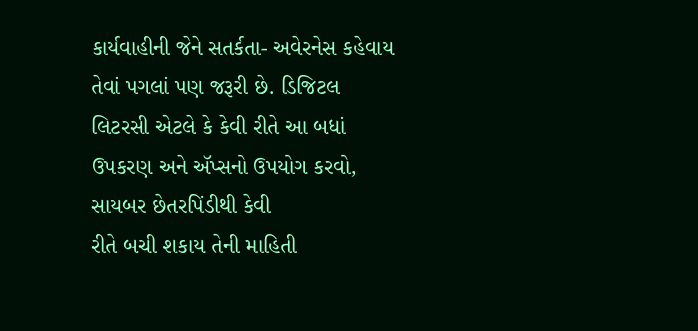કાર્યવાહીની જેને સતર્કતા- અવેરનેસ કહેવાય તેવાં પગલાં પણ જરૂરી છે. ડિજિટલ
લિટરસી એટલે કે કેવી રીતે આ બધાં ઉપકરણ અને ઍપ્સનો ઉપયોગ કરવો, સાયબર છેતરપિંડીથી કેવી
રીતે બચી શકાય તેની માહિતી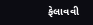ફેલાવવી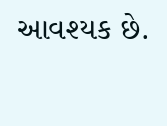આવશ્યક છે.